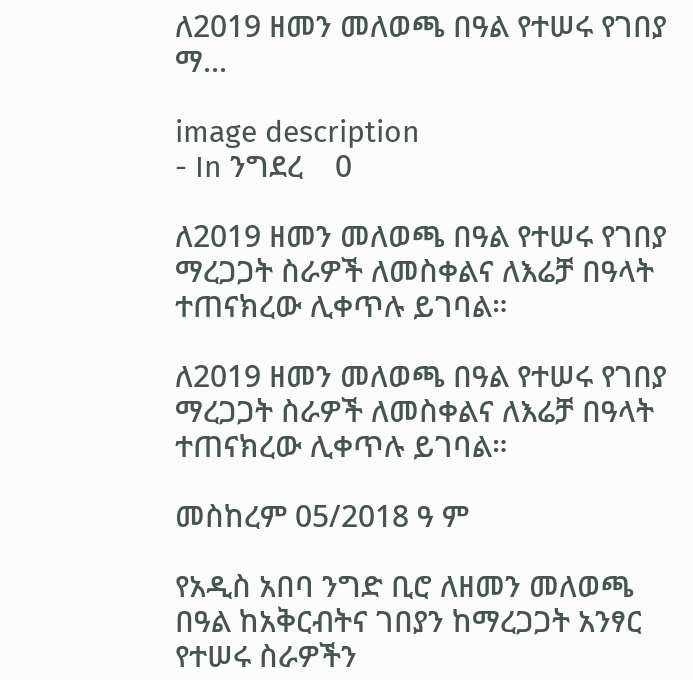ለ2019 ዘመን መለወጫ በዓል የተሠሩ የገበያ ማ...

image description
- In ንግደረ    0

ለ2019 ዘመን መለወጫ በዓል የተሠሩ የገበያ ማረጋጋት ስራዎች ለመስቀልና ለእሬቻ በዓላት ተጠናክረው ሊቀጥሉ ይገባል።

ለ2019 ዘመን መለወጫ በዓል የተሠሩ የገበያ ማረጋጋት ስራዎች ለመስቀልና ለእሬቻ በዓላት ተጠናክረው ሊቀጥሉ ይገባል።

መስከረም 05/2018 ዓ ም

የአዲስ አበባ ንግድ ቢሮ ለዘመን መለወጫ በዓል ከአቅርብትና ገበያን ከማረጋጋት አንፃር የተሠሩ ስራዎችን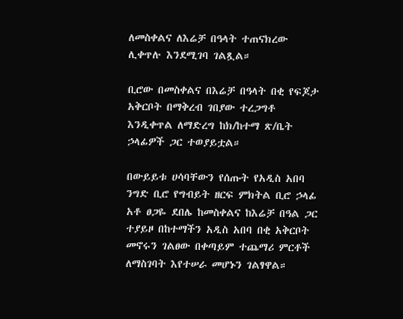ለመስቀልና ለእሬቻ በዓላት ተጠናክረው ሊቀጥሉ እንደሚገባ ገልጿል።

ቢሮው በመስቀልና በእሬቻ በዓላት በቂ የፍጆታ አቅርቦት በማቅረብ ገበያው ተረጋግቶ እንዲቀጥል ለማድረግ ከክ/ከተማ ጽ/ቤት ኃላፊዎች ጋር ተወያይቷል።

በውይይቱ ሀሳባቸውን የሰጡት የአዲስ አበባ ንግድ ቢሮ የግብይት ዘርፍ ምክትል ቢሮ ኃላፊ አቶ ፀጋዬ ደበሌ ከመስቀልና ከእሬቻ በዓል ጋር ተያይዞ በከተማችን አዲስ አበባ በቂ አቅርቦት መኖሩን ገልፀው በቀጣይም ተጨማሪ ምርቶች ለማስገባት እየተሠራ መሆኑን ገልፃዋል።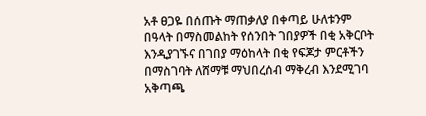አቶ ፀጋዬ በሰጡት ማጠቃለያ በቀጣይ ሁለቱንም በዓላት በማስመልከት የሰንበት ገበያዎች በቂ አቅርቦት እንዲያገኙና በገበያ ማዕከላት በቂ የፍጆታ ምርቶችን በማስገባት ለሸማቹ ማህበረሰብ ማቅረብ እንደሚገባ አቅጣጫ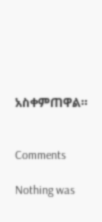አስቀምጠዋል።


Comments

Nothing was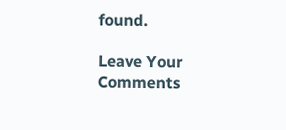found.

Leave Your Comments